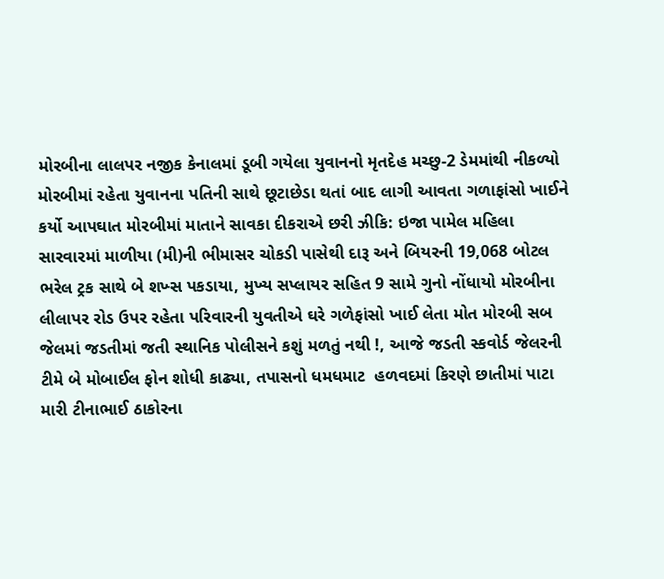મોરબીના લાલપર નજીક કેનાલમાં ડૂબી ગયેલા યુવાનનો મૃતદેહ મચ્છુ-2 ડેમમાંથી નીકળ્યો મોરબીમાં રહેતા યુવાનના પતિની સાથે છૂટાછેડા થતાં બાદ લાગી આવતા ગળાફાંસો ખાઈને કર્યો આપઘાત મોરબીમાં માતાને સાવકા દીકરાએ છરી ઝીકિ: ઇજા પામેલ મહિલા સારવારમાં માળીયા (મી)ની ભીમાસર ચોકડી પાસેથી દારૂ અને બિયરની 19,068 બોટલ ભરેલ ટ્રક સાથે બે શખ્સ પકડાયા, મુખ્ય સપ્લાયર સહિત 9 સામે ગુનો નોંધાયો મોરબીના લીલાપર રોડ ઉપર રહેતા પરિવારની યુવતીએ ઘરે ગળેફાંસો ખાઈ લેતા મોત મોરબી સબ જેલમાં જડતીમાં જતી સ્થાનિક પોલીસને કશું મળતું નથી !, આજે જડતી સ્કવોર્ડ જેલરની ટીમે બે મોબાઈલ ફોન શોધી કાઢ્યા, તપાસનો ધમધમાટ  હળવદમાં કિરણે છાતીમાં પાટા મારી ટીનાભાઈ ઠાકોરના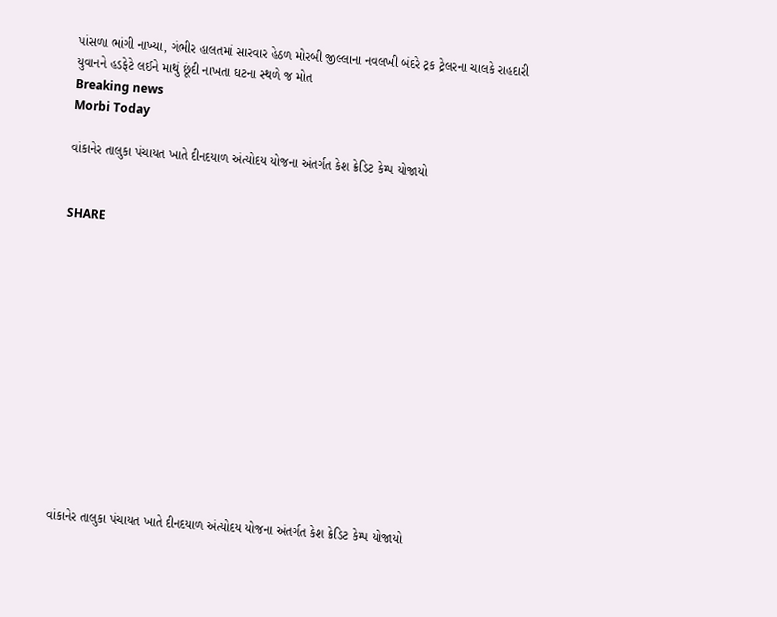પાંસળા ભાંગી નાખ્યા, ગંભીર હાલતમાં સારવાર હેઠળ મોરબી જીલ્લાના નવલખી બંદરે ટ્રક ટ્રેલરના ચાલકે રાહદારી યુવાનને હડફેટે લઈને માથું છૂંદી નાખતા ઘટના સ્થળે જ મોત
Breaking news
Morbi Today

વાંકાનેર તાલુકા પંચાયત ખાતે દીનદયાળ અંત્યોદય યોજના અંતર્ગત કેશ ક્રેડિટ કેમ્પ યોજાયો


SHARE













વાંકાનેર તાલુકા પંચાયત ખાતે દીનદયાળ અંત્યોદય યોજના અંતર્ગત કેશ ક્રેડિટ કેમ્પ યોજાયો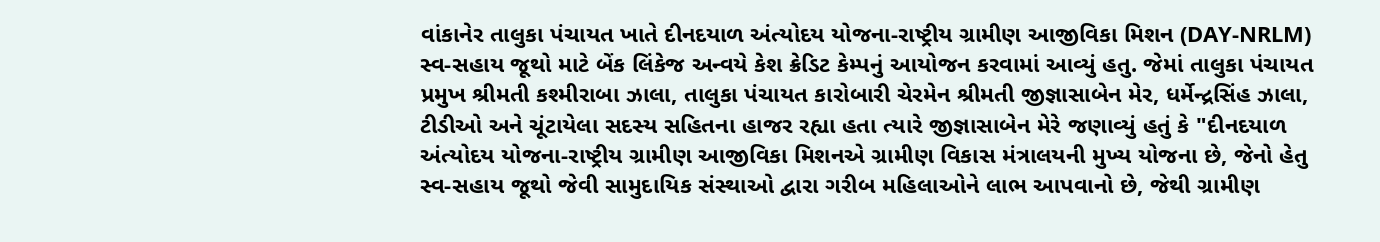વાંકાનેર તાલુકા પંચાયત ખાતે દીનદયાળ અંત્યોદય યોજના-રાષ્ટ્રીય ગ્રામીણ આજીવિકા મિશન (DAY-NRLM)  સ્વ-સહાય જૂથો માટે બેંક લિંકેજ અન્વયે કેશ ક્રેડિટ કેમ્પનું આયોજન કરવામાં આવ્યું હતુ. જેમાં તાલુકા પંચાયત પ્રમુખ શ્રીમતી કશ્મીરાબા ઝાલા, તાલુકા પંચાયત કારોબારી ચેરમેન શ્રીમતી જીજ્ઞાસાબેન મેર, ધર્મેન્દ્રસિંહ ઝાલા, ટીડીઓ અને ચૂંટાયેલા સદસ્ય સહિતના હાજર રહ્યા હતા ત્યારે જીજ્ઞાસાબેન મેરે જણાવ્યું હતું કે "દીનદયાળ અંત્યોદય યોજના-રાષ્ટ્રીય ગ્રામીણ આજીવિકા મિશનએ ગ્રામીણ વિકાસ મંત્રાલયની મુખ્ય યોજના છે, જેનો હેતુ સ્વ-સહાય જૂથો જેવી સામુદાયિક સંસ્થાઓ દ્વારા ગરીબ મહિલાઓને લાભ આપવાનો છે, જેથી ગ્રામીણ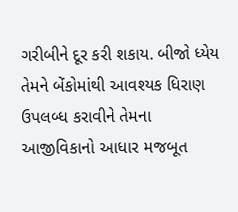ગરીબીને દૂર કરી શકાય. બીજો ધ્યેય તેમને બેંકોમાંથી આવશ્યક ધિરાણ ઉપલબ્ધ કરાવીને તેમના આજીવિકાનો આધાર મજબૂત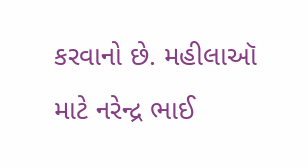કરવાનો છે. મહીલાઑ માટે નરેન્દ્ર ભાઈ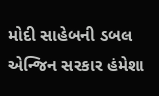મોદી સાહેબની ડબલ એન્જિન સરકાર હંમેશા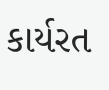કાર્યરત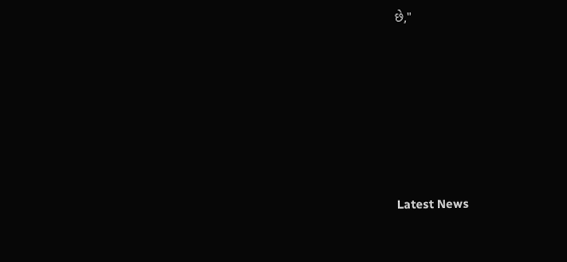છે,"






Latest News